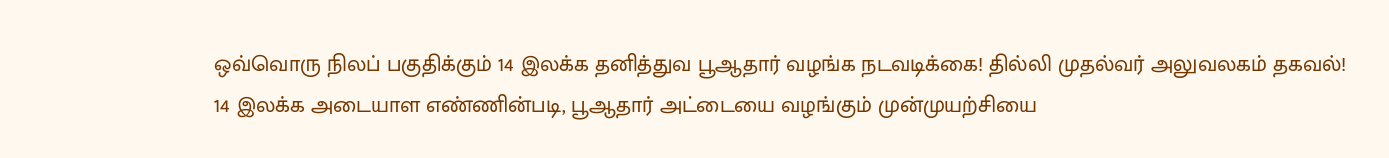ஒவ்வொரு நிலப் பகுதிக்கும் 14 இலக்க தனித்துவ பூஆதார் வழங்க நடவடிக்கை! தில்லி முதல்வர் அலுவலகம் தகவல்!
14 இலக்க அடையாள எண்ணின்படி, பூஆதார் அட்டையை வழங்கும் முன்முயற்சியை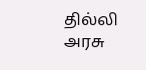தில்லி அரசு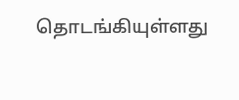தொடங்கியுள்ளது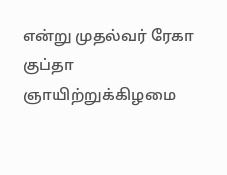என்று முதல்வர் ரேகா குப்தா ஞாயிற்றுக்கிழமை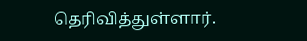தெரிவித்துள்ளார்.